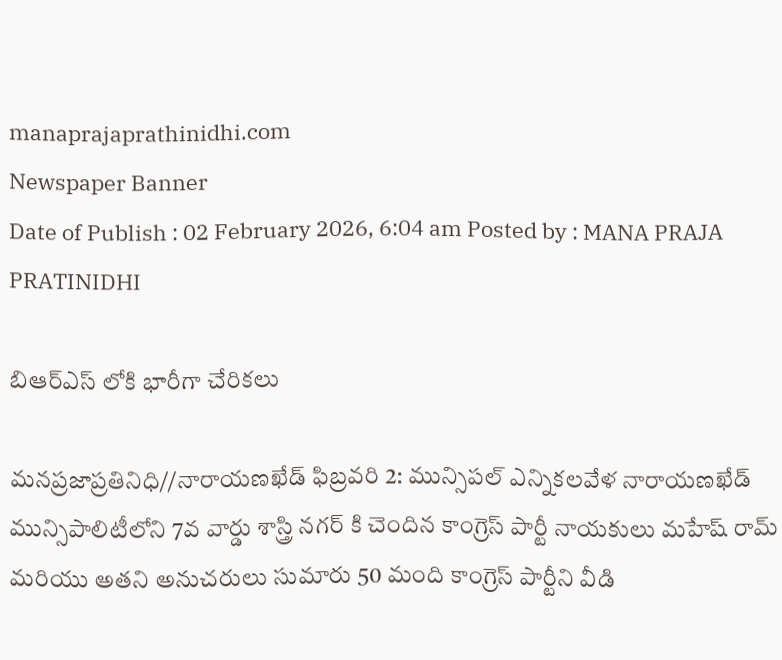manaprajaprathinidhi.com
Newspaper Banner
Date of Publish : 02 February 2026, 6:04 am Posted by : MANA PRAJA PRATINIDHI

బిఆర్ఎస్ లోకి భారీగా చేరికలు

మనప్రజాప్రతినిధి//నారాయణఖేడ్ ఫిబ్రవరి 2: మున్సిపల్ ఎన్నికలవేళ నారాయణఖేడ్ మున్సిపాలిటీలోని 7వ వార్డు శాస్త్రి నగర్ కి చెందిన కాంగ్రెస్ పార్టీ నాయకులు మహేష్ రామ్ మరియు అతని అనుచరులు సుమారు 50 మంది కాంగ్రెస్ పార్టీని వీడి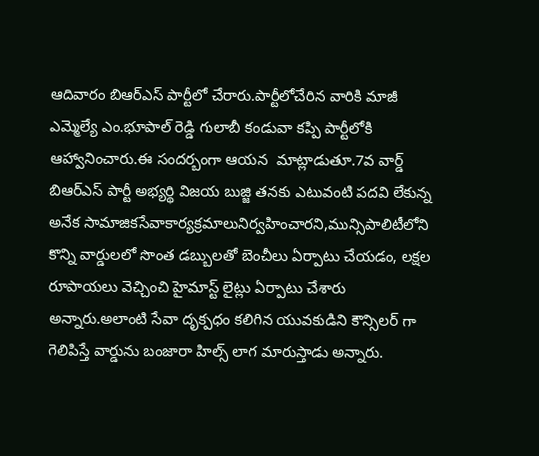ఆదివారం బిఆర్ఎస్ పార్టీలో చేరారు.పార్టీలోచేరిన వారికి మాజీ ఎమ్మెల్యే ఎం.భూపాల్ రెడ్డి గులాబీ కండువా కప్పి పార్టీలోకి ఆహ్వానించారు.ఈ సందర్బంగా ఆయన  మాట్లాడుతూ.7వ వార్డ్ బిఆర్ఎస్ పార్టీ అభ్యర్థి విజయ బుజ్జి తనకు ఎటువంటి పదవి లేకున్న అనేక సామాజికసేవాకార్యక్రమాలునిర్వహించారని,మున్సిపాలిటీలోని కొన్ని వార్డులలో సొంత డబ్బులతో బెంచీలు ఏర్పాటు చేయడం, లక్షల రూపాయలు వెచ్చించి హైమాస్ట్ లైట్లు ఏర్పాటు చేశారు అన్నారు.అలాంటి సేవా దృక్పధం కలిగిన యువకుడిని కౌన్సిలర్ గా గెలిపిస్తే వార్డును బంజారా హిల్స్ లాగ మారుస్తాడు అన్నారు.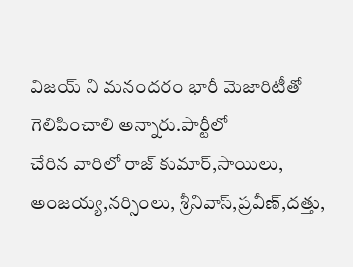విజయ్ ని మనందరం భారీ మెజారిటీతో గెలిపించాలి అన్నారు.పార్టీలో
చేరిన వారిలో రాజ్ కుమార్,సాయిలు, అంజయ్య,నర్సింలు, శ్రీనివాస్,ప్రవీణ్,దత్తు,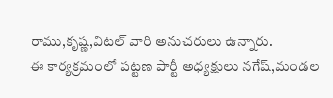రాము,కృష్ణ,విటల్ వారి అనుచరులు ఉన్నారు.
ఈ కార్యక్రమంలో పట్టణ పార్టీ అధ్యక్షులు నగేష్,మండల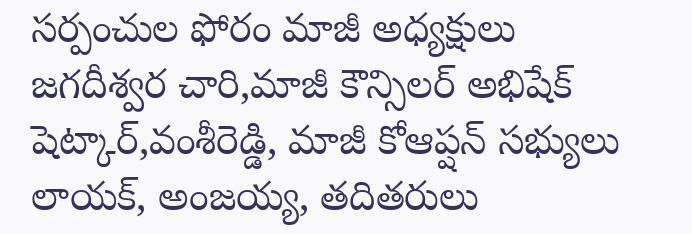సర్పంచుల ఫోరం మాజీ అధ్యక్షులు జగదీశ్వర చారి,మాజీ కౌన్సిలర్ అభిషేక్ షెట్కార్,వంశీరెడ్డి, మాజీ కోఆప్షన్ సభ్యులు లాయక్, అంజయ్య, తదితరులు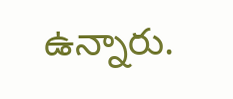ఉన్నారు.